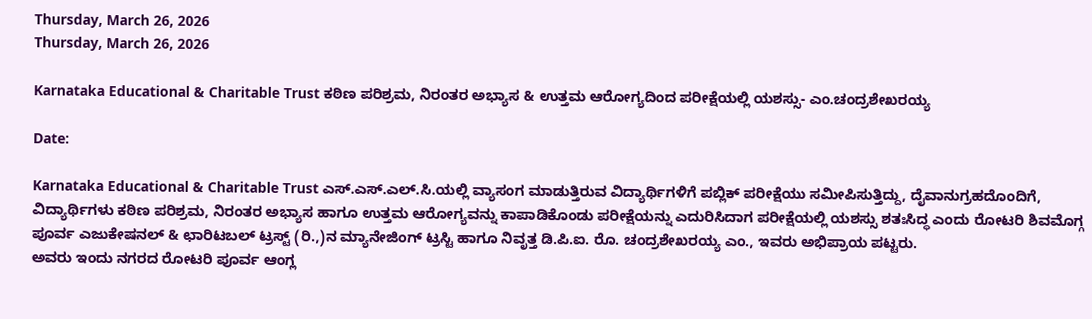Thursday, March 26, 2026
Thursday, March 26, 2026

Karnataka Educational & Charitable Trust ಕಠಿಣ ಪರಿಶ್ರಮ, ನಿರಂತರ ಅಭ್ಯಾಸ & ಉತ್ತಮ ಆರೋಗ್ಯದಿಂದ ಪರೀಕ್ಷೆಯಲ್ಲಿ ಯಶಸ್ಸು- ಎಂ.ಚಂದ್ರಶೇಖರಯ್ಯ

Date:

Karnataka Educational & Charitable Trust ಎಸ್.ಎಸ್.ಎಲ್.ಸಿ.ಯಲ್ಲಿ ವ್ಯಾಸಂಗ ಮಾಡುತ್ತಿರುವ ವಿದ್ಯಾರ್ಥಿಗಳಿಗೆ ಪಬ್ಲಿಕ್ ಪರೀಕ್ಷೆಯು ಸಮೀಪಿಸುತ್ತಿದ್ದು, ದೈವಾನುಗ್ರಹದೊಂದಿಗೆ, ವಿದ್ಯಾರ್ಥಿಗಳು ಕಠಿಣ ಪರಿಶ್ರಮ, ನಿರಂತರ ಅಭ್ಯಾಸ ಹಾಗೂ ಉತ್ತಮ ಆರೋಗ್ಯವನ್ನು ಕಾಪಾಡಿಕೊಂಡು ಪರೀಕ್ಷೆಯನ್ನು ಎದುರಿಸಿದಾಗ ಪರೀಕ್ಷೆಯಲ್ಲಿ ಯಶಸ್ಸು ಶತಃಸಿದ್ಧ ಎಂದು ರೋಟರಿ ಶಿವಮೊಗ್ಗ ಪೂರ್ವ ಎಜುಕೇಷನಲ್ & ಛಾರಿಟಬಲ್ ಟ್ರಸ್ಟ್ (ರಿ.,)ನ ಮ್ಯಾನೇಜಿಂಗ್ ಟ್ರಸ್ಟಿ ಹಾಗೂ ನಿವೃತ್ತ ಡಿ.ಪಿ.ಐ. ರೊ. ಚಂದ್ರಶೇಖರಯ್ಯ ಎಂ., ಇವರು ಅಭಿಪ್ರಾಯ ಪಟ್ಟರು.
ಅವರು ಇಂದು ನಗರದ ರೋಟರಿ ಪೂರ್ವ ಆಂಗ್ಲ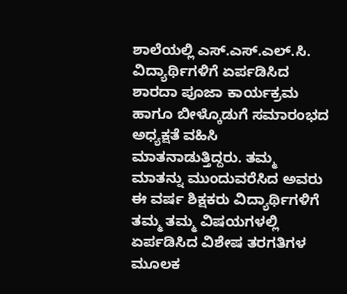ಶಾಲೆಯಲ್ಲಿ ಎಸ್.ಎಸ್.ಎಲ್.ಸಿ. ವಿದ್ಯಾರ್ಥಿಗಳಿಗೆ ಏರ್ಪಡಿಸಿದ ಶಾರದಾ ಪೂಜಾ ಕಾರ್ಯಕ್ರಮ ಹಾಗೂ ಬೀಳ್ಕೊಡುಗೆ ಸಮಾರಂಭದ ಅಧ್ಯಕ್ಷತೆ ವಹಿಸಿ ಮಾತನಾಡುತ್ತಿದ್ದರು. ತಮ್ಮ ಮಾತನ್ನು ಮುಂದುವರೆಸಿದ ಅವರು ಈ ವರ್ಷ ಶಿಕ್ಷಕರು ವಿದ್ಯಾರ್ಥಿಗಳಿಗೆ ತಮ್ಮ ತಮ್ಮ ವಿಷಯಗಳಲ್ಲಿ ಏರ್ಪಡಿಸಿದ ವಿಶೇಷ ತರಗತಿಗಳ ಮೂಲಕ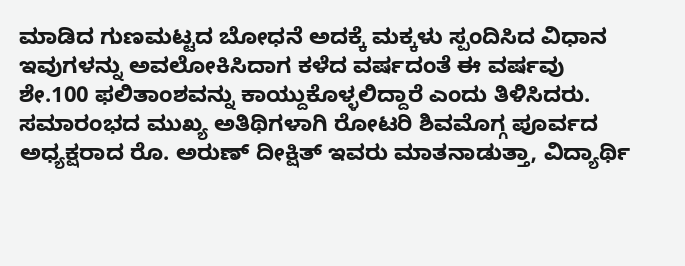ಮಾಡಿದ ಗುಣಮಟ್ಟದ ಬೋಧನೆ ಅದಕ್ಕೆ ಮಕ್ಕಳು ಸ್ಪಂದಿಸಿದ ವಿಧಾನ ಇವುಗಳನ್ನು ಅವಲೋಕಿಸಿದಾಗ ಕಳೆದ ವರ್ಷದಂತೆ ಈ ವರ್ಷವು ಶೇ.100 ಫಲಿತಾಂಶವನ್ನು ಕಾಯ್ದುಕೊಳ್ಳಲಿದ್ದಾರೆ ಎಂದು ತಿಳಿಸಿದರು.
ಸಮಾರಂಭದ ಮುಖ್ಯ ಅತಿಥಿಗಳಾಗಿ ರೋಟರಿ ಶಿವಮೊಗ್ಗ ಪೂರ್ವದ ಅಧ್ಯಕ್ಷರಾದ ರೊ. ಅರುಣ್ ದೀಕ್ಷಿತ್ ಇವರು ಮಾತನಾಡುತ್ತಾ, ವಿದ್ಯಾರ್ಥಿ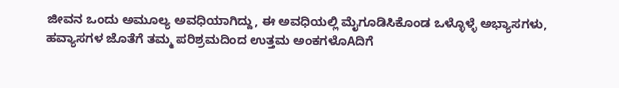ಜೀವನ ಒಂದು ಅಮೂಲ್ಯ ಅವಧಿಯಾಗಿದ್ದು, ಈ ಅವಧಿಯಲ್ಲಿ ಮೈಗೂಡಿಸಿಕೊಂಡ ಒಳ್ಳೊಳ್ಳೆ ಅಭ್ಯಾಸಗಳು, ಹವ್ಯಾಸಗಳ ಜೊತೆಗೆ ತಮ್ಮ ಪರಿಶ್ರಮದಿಂದ ಉತ್ತಮ ಅಂಕಗಳೊAದಿಗೆ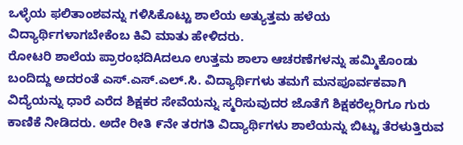ಒಳ್ಳೆಯ ಫಲಿತಾಂಶವನ್ನು ಗಳಿಸಿಕೊಟ್ಟು ಶಾಲೆಯ ಅತ್ಯುತ್ತಮ ಹಳೆಯ ವಿದ್ಯಾರ್ಥಿಗಳಾಗಬೇಕೆಂಬ ಕಿವಿ ಮಾತು ಹೇಳಿದರು.
ರೋಟರಿ ಶಾಲೆಯ ಪ್ರಾರಂಭದಿAದಲೂ ಉತ್ತಮ ಶಾಲಾ ಆಚರಣೆಗಳನ್ನು ಹಮ್ಮಿಕೊಂಡು ಬಂದಿದ್ದು ಅದರಂತೆ ಎಸ್.ಎಸ್.ಎಲ್.ಸಿ. ವಿದ್ಯಾರ್ಥಿಗಳು ತಮಗೆ ಮನಪೂರ್ವಕವಾಗಿ ವಿದ್ಯೆಯನ್ನು ಧಾರೆ ಎರೆದ ಶಿಕ್ಷಕರ ಸೇವೆಯನ್ನು ಸ್ಮರಿಸುವುದರ ಜೊತೆಗೆ ಶಿಕ್ಷಕರೆಲ್ಲರಿಗೂ ಗುರು ಕಾಣಿಕೆ ನೀಡಿದರು. ಅದೇ ರೀತಿ ೯ನೇ ತರಗತಿ ವಿದ್ಯಾರ್ಥಿಗಳು ಶಾಲೆಯನ್ನು ಬಿಟ್ಟು ತೆರಳುತ್ತಿರುವ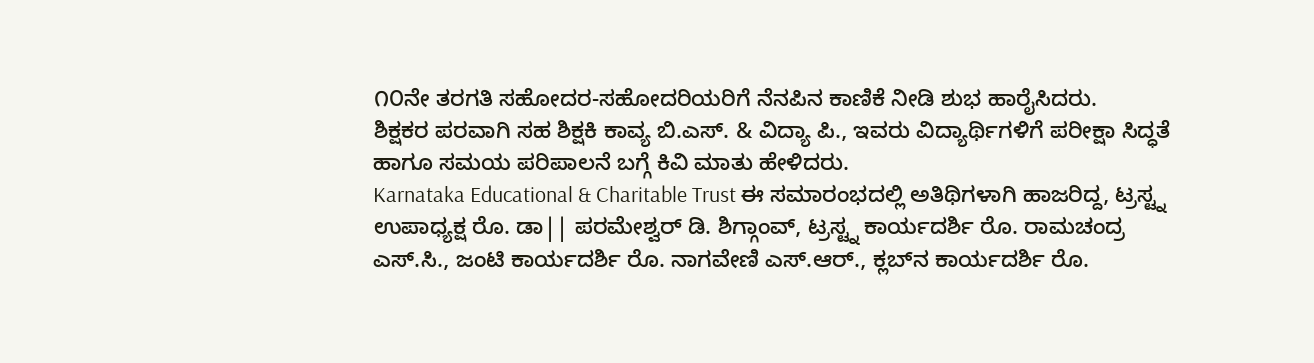೧೦ನೇ ತರಗತಿ ಸಹೋದರ-ಸಹೋದರಿಯರಿಗೆ ನೆನಪಿನ ಕಾಣಿಕೆ ನೀಡಿ ಶುಭ ಹಾರೈಸಿದರು.
ಶಿಕ್ಷಕರ ಪರವಾಗಿ ಸಹ ಶಿಕ್ಷಕಿ ಕಾವ್ಯ ಬಿ.ಎಸ್. & ವಿದ್ಯಾ ಪಿ., ಇವರು ವಿದ್ಯಾರ್ಥಿಗಳಿಗೆ ಪರೀಕ್ಷಾ ಸಿದ್ಧತೆ ಹಾಗೂ ಸಮಯ ಪರಿಪಾಲನೆ ಬಗ್ಗೆ ಕಿವಿ ಮಾತು ಹೇಳಿದರು.
Karnataka Educational & Charitable Trust ಈ ಸಮಾರಂಭದಲ್ಲಿ ಅತಿಥಿಗಳಾಗಿ ಹಾಜರಿದ್ದ, ಟ್ರಸ್ಟ್ನ ಉಪಾಧ್ಯಕ್ಷ ರೊ. ಡಾ|| ಪರಮೇಶ್ವರ್ ಡಿ. ಶಿಗ್ಗಾಂವ್, ಟ್ರಸ್ಟ್ನ ಕಾರ್ಯದರ್ಶಿ ರೊ. ರಾಮಚಂದ್ರ ಎಸ್.ಸಿ., ಜಂಟಿ ಕಾರ್ಯದರ್ಶಿ ರೊ. ನಾಗವೇಣಿ ಎಸ್.ಆರ್., ಕ್ಲಬ್‌ನ ಕಾರ್ಯದರ್ಶಿ ರೊ.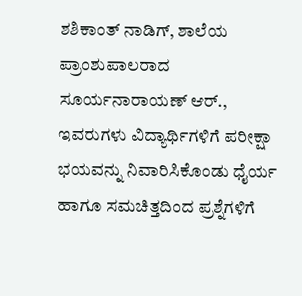ಶಶಿಕಾಂತ್ ನಾಡಿಗ್, ಶಾಲೆಯ ಪ್ರಾಂಶುಪಾಲರಾದ ಸೂರ್ಯನಾರಾಯಣ್ ಆರ್., ಇವರುಗಳು ವಿದ್ಯಾರ್ಥಿಗಳಿಗೆ ಪರೀಕ್ಷಾ ಭಯವನ್ನು ನಿವಾರಿಸಿಕೊಂಡು ಧೈರ್ಯ ಹಾಗೂ ಸಮಚಿತ್ತದಿಂದ ಪ್ರಶ್ನೆಗಳಿಗೆ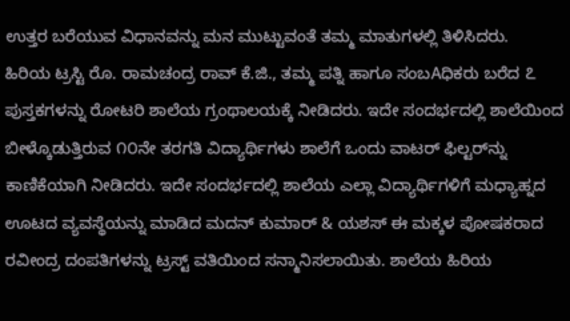ಉತ್ತರ ಬರೆಯುವ ವಿಧಾನವನ್ನು ಮನ ಮುಟ್ಟುವಂತೆ ತಮ್ಮ ಮಾತುಗಳಲ್ಲಿ ತಿಳಿಸಿದರು.
ಹಿರಿಯ ಟ್ರಸ್ಟಿ ರೊ. ರಾಮಚಂದ್ರ ರಾವ್ ಕೆ.ಜಿ., ತಮ್ಮ ಪತ್ನಿ ಹಾಗೂ ಸಂಬAಧಿಕರು ಬರೆದ ೭ ಪುಸ್ತಕಗಳನ್ನು ರೋಟರಿ ಶಾಲೆಯ ಗ್ರಂಥಾಲಯಕ್ಕೆ ನೀಡಿದರು. ಇದೇ ಸಂದರ್ಭದಲ್ಲಿ ಶಾಲೆಯಿಂದ ಬೀಳ್ಕೊಡುತ್ತಿರುವ ೧೦ನೇ ತರಗತಿ ವಿದ್ಯಾರ್ಥಿಗಳು ಶಾಲೆಗೆ ಒಂದು ವಾಟರ್ ಫಿಲ್ಟರ್‌ನ್ನು ಕಾಣಿಕೆಯಾಗಿ ನೀಡಿದರು. ಇದೇ ಸಂದರ್ಭದಲ್ಲಿ ಶಾಲೆಯ ಎಲ್ಲಾ ವಿದ್ಯಾರ್ಥಿಗಳಿಗೆ ಮಧ್ಯಾಹ್ನದ ಊಟದ ವ್ಯವಸ್ಥೆಯನ್ನು ಮಾಡಿದ ಮದನ್ ಕುಮಾರ್ & ಯಶಸ್ ಈ ಮಕ್ಕಳ ಪೋಷಕರಾದ ರವೀಂದ್ರ ದಂಪತಿಗಳನ್ನು ಟ್ರಸ್ಟ್ ವತಿಯಿಂದ ಸನ್ಮಾನಿಸಲಾಯಿತು. ಶಾಲೆಯ ಹಿರಿಯ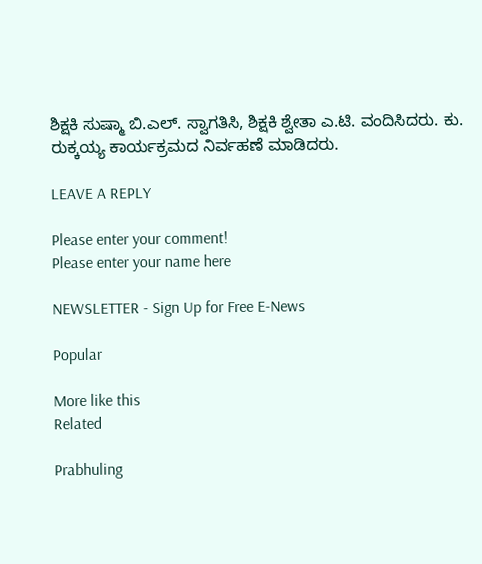ಶಿಕ್ಷಕಿ ಸುಷ್ಮಾ ಬಿ.ಎಲ್. ಸ್ವಾಗತಿಸಿ, ಶಿಕ್ಷಕಿ ಶ್ವೇತಾ ಎ.ಟಿ. ವಂದಿಸಿದರು. ಕು. ರುಕ್ಕಯ್ಯ ಕಾರ್ಯಕ್ರಮದ ನಿರ್ವಹಣೆ ಮಾಡಿದರು.

LEAVE A REPLY

Please enter your comment!
Please enter your name here

NEWSLETTER - Sign Up for Free E-News

Popular

More like this
Related

Prabhuling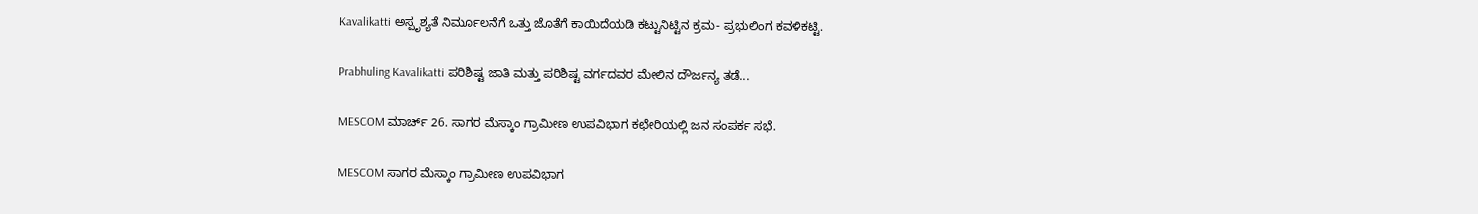Kavalikatti ಅಸ್ಪೃಶ್ಯತೆ ನಿರ್ಮೂಲನೆಗೆ ಒತ್ತು ಜೊತೆಗೆ ಕಾಯಿದೆಯಡಿ ಕಟ್ಟುನಿಟ್ಟಿನ ಕ್ರಮ- ಪ್ರಭುಲಿಂಗ ಕವಳಿಕಟ್ಟಿ.

Prabhuling Kavalikatti ಪರಿಶಿಷ್ಟ ಜಾತಿ ಮತ್ತು ಪರಿಶಿಷ್ಟ ವರ್ಗದವರ ಮೇಲಿನ ದೌರ್ಜನ್ಯ ತಡೆ...

MESCOM ಮಾರ್ಚ್ 26. ಸಾಗರ ಮೆಸ್ಕಾಂ ಗ್ರಾಮೀಣ ಉಪವಿಭಾಗ ಕಛೇರಿಯಲ್ಲಿ ಜನ ಸಂಪರ್ಕ ಸಭೆ.

MESCOM ಸಾಗರ ಮೆಸ್ಕಾಂ ಗ್ರಾಮೀಣ ಉಪವಿಭಾಗ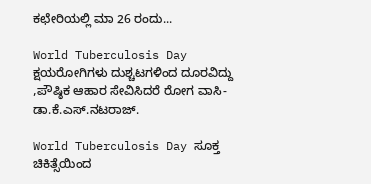ಕಛೇರಿಯಲ್ಲಿ ಮಾ 26 ರಂದು...

World Tuberculosis Day ಕ್ಷಯರೋಗಿಗಳು ದುಶ್ಚಟಗಳಿಂದ ದೂರವಿದ್ದು ,ಪೌಷ್ಠಿಕ ಆಹಾರ ಸೇವಿಸಿದರೆ ರೋಗ ವಾಸಿ- ಡಾ.ಕೆ.ಎಸ್.ನಟರಾಜ್.

World Tuberculosis Day ಸೂಕ್ತ ಚಿಕಿತ್ಸೆಯಿಂದ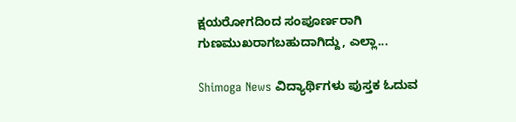ಕ್ಷಯರೋಗದಿಂದ ಸಂಪೂರ್ಣರಾಗಿ ಗುಣಮುಖರಾಗಬಹುದಾಗಿದ್ದು, ಎಲ್ಲಾ...

Shimoga News ವಿದ್ಯಾರ್ಥಿಗಳು ಪುಸ್ತಕ ಓದುವ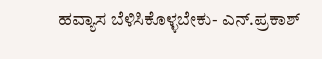ಹವ್ಯಾಸ ಬೆಳಿಸಿಕೊಳ್ಳಬೇಕು- ಎನ್.ಪ್ರಕಾಶ್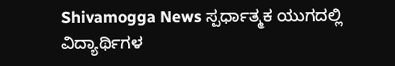Shivamogga News ಸ್ಪರ್ಧಾತ್ಮಕ ಯುಗದಲ್ಲಿ ವಿದ್ಯಾರ್ಥಿಗಳ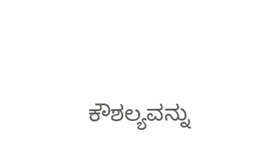ಕೌಶಲ್ಯವನ್ನು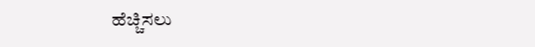ಹೆಚ್ಚಿಸಲು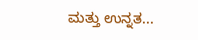ಮತ್ತು ಉನ್ನತ...